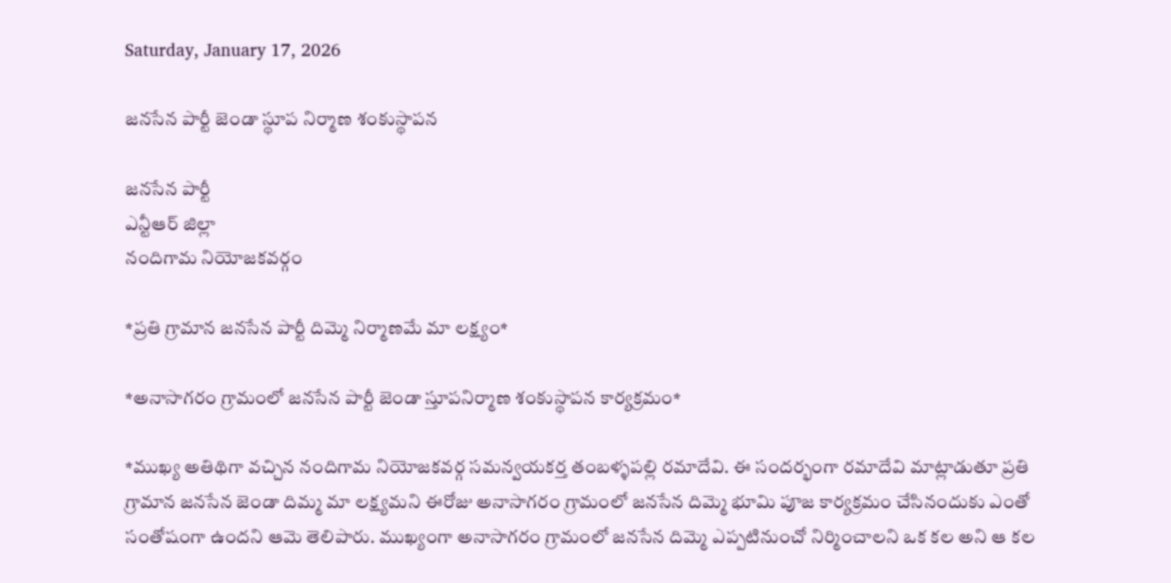Saturday, January 17, 2026

జనసేన పార్టీ జెండా స్థూప నిర్మాణ శంకుస్థాపన

జనసేన పార్టీ
ఎన్టీఆర్ జిల్లా
నందిగామ నియోజకవర్గం

*ప్రతి గ్రామాన జనసేన పార్టీ దిమ్మె నిర్మాణమే మా లక్ష్యం*

*అనాసాగరం గ్రామంలో జనసేన పార్టీ జెండా స్తూపనిర్మాణ శంకుస్థాపన కార్యక్రమం*

*ముఖ్య అతిథిగా వచ్చిన నందిగామ నియోజకవర్గ సమన్వయకర్త తంబళ్ళపల్లి రమాదేవి. ఈ సందర్భంగా రమాదేవి మాట్లాడుతూ ప్రతి గ్రామాన జనసేన జెండా దిమ్మ మా లక్ష్యమని ఈరోజు అనాసాగరం గ్రామంలో జనసేన దిమ్మె భూమి పూజ కార్యక్రమం చేసినందుకు ఎంతో సంతోషంగా ఉందని ఆమె తెలిపారు. ముఖ్యంగా అనాసాగరం గ్రామంలో జనసేన దిమ్మె ఎప్పటినుంచో నిర్మించాలని ఒక కల అని ఆ కల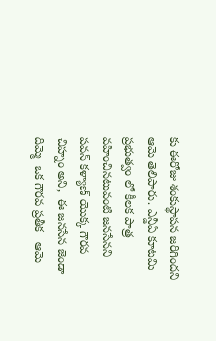కు ఈరోజు శంకుస్థాపన జరిగిందని ఆమె తెలిపారు. ఎన్డీఏ కూటమి ప్రభుత్వం లో కీలక పాత్ర వహించినటువంటి జనసేనని  పవన్ కళ్యాణ్ యొక్క గౌరవ చిహ్నం అని,  ఈ జనసేన జెండా దిమ్మె  ఒక గౌరవ ప్రతీక   ఆమె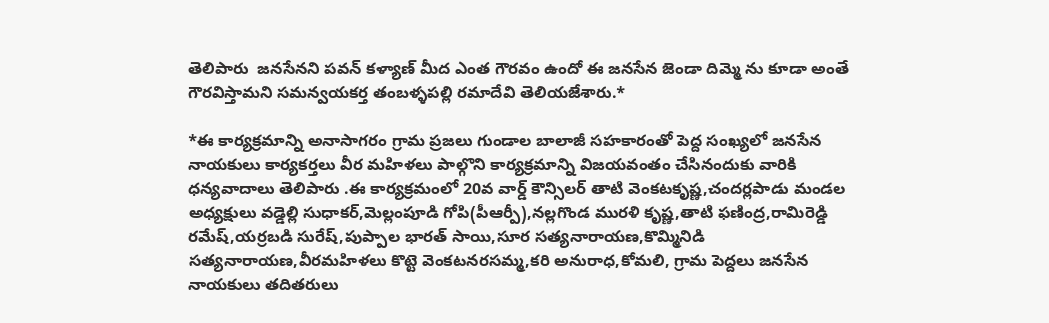తెలిపారు  జనసేనని పవన్ కళ్యాణ్ మీద ఎంత గౌరవం ఉందో ఈ జనసేన జెండా దిమ్మె ను కూడా అంతే గౌరవిస్తామని సమన్వయకర్త తంబళ్ళపల్లి రమాదేవి తెలియజేశారు.*

*ఈ కార్యక్రమాన్ని అనాసాగరం గ్రామ ప్రజలు గుండాల బాలాజీ సహకారంతో పెద్ద సంఖ్యలో జనసేన నాయకులు కార్యకర్తలు వీర మహిళలు పాల్గొని కార్యక్రమాన్ని విజయవంతం చేసినందుకు వారికి ధన్యవాదాలు తెలిపారు .ఈ కార్యక్రమంలో 20వ వార్డ్ కౌన్సిలర్ తాటి వెంకటకృష్ణ,చందర్లపాడు మండల అధ్యక్షులు వడ్డెల్లి సుధాకర్,మెల్లంపూడి గోపి(పీఆర్పీ),నల్లగొండ మురళి కృష్ణ,తాటి ఫణింద్ర,రామిరెడ్డి రమేష్,యర్రబడి సురేష్,పుప్పాల భారత్ సాయి,సూర సత్యనారాయణ,కొమ్మినిడి సత్యనారాయణ,వీరమహిళలు కొట్టె వెంకటనరసమ్మ,కరి అనురాధ,కోమలి, గ్రామ పెద్దలు జనసేన నాయకులు తదితరులు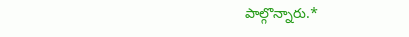పాల్గొన్నారు.*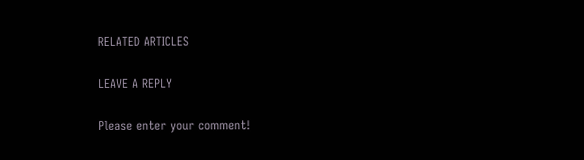RELATED ARTICLES

LEAVE A REPLY

Please enter your comment!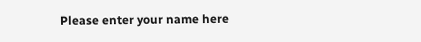Please enter your name here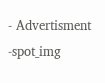- Advertisment -spot_img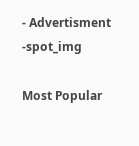- Advertisment -spot_img

Most Popular